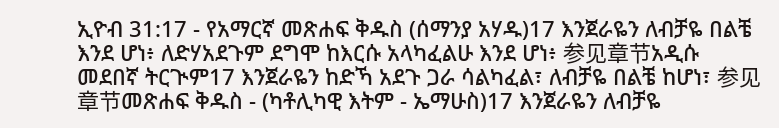ኢዮብ 31:17 - የአማርኛ መጽሐፍ ቅዱስ (ሰማንያ አሃዱ)17 እንጀራዬን ለብቻዬ በልቼ እንደ ሆነ፥ ለድሃአደጉም ደግሞ ከእርሱ አላካፈልሁ እንደ ሆነ፥ 参见章节አዲሱ መደበኛ ትርጒም17 እንጀራዬን ከድኻ አደጉ ጋራ ሳልካፈል፣ ለብቻዬ በልቼ ከሆነ፣ 参见章节መጽሐፍ ቅዱስ - (ካቶሊካዊ እትም - ኤማሁስ)17 እንጀራዬን ለብቻዬ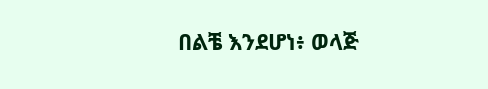በልቼ እንደሆነ፥ ወላጅ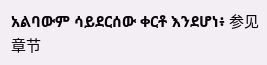አልባውም ሳይደርሰው ቀርቶ እንደሆነ፥ 参见章节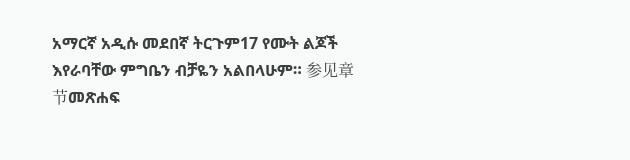አማርኛ አዲሱ መደበኛ ትርጉም17 የሙት ልጆች እየራባቸው ምግቤን ብቻዬን አልበላሁም። 参见章节መጽሐፍ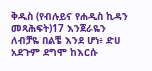ቅዱስ (የብሉይና የሐዲስ ኪዳን መጻሕፍት)17 እንጀራዬን ለብቻዬ በልቼ እንደ ሆነ፥ ድሀ አደጉም ደግሞ ከእርሱ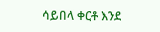ሳይበላ ቀርቶ እንደ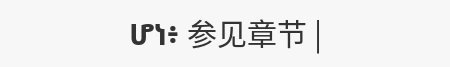ሆነ፥ 参见章节 |